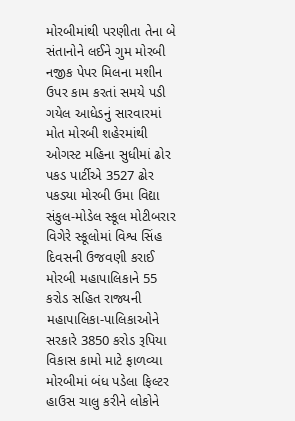મોરબીમાંથી પરણીતા તેના બે સંતાનોને લઈને ગુમ મોરબી નજીક પેપર મિલના મશીન ઉપર કામ કરતાં સમયે પડી ગયેલ આધેડનું સારવારમાં મોત મોરબી શહેરમાંથી ઓગસ્ટ મહિના સુધીમાં ઢોર પકડ પાર્ટીએ 3527 ઢોર પકડ્યા મોરબી ઉમા વિદ્યા સંકુલ-મોડેલ સ્કૂલ મોટીબરાર વિગેરે સ્કૂલોમાં વિશ્વ સિંહ દિવસની ઉજવણી કરાઈ મોરબી મહાપાલિકાને 55 કરોડ સહિત રાજ્યની મહાપાલિકા-પાલિકાઓને સરકારે 3850 કરોડ રૂપિયા વિકાસ કામો માટે ફાળવ્યા મોરબીમાં બંધ પડેલા ફિલ્ટર હાઉસ ચાલુ કરીને લોકોને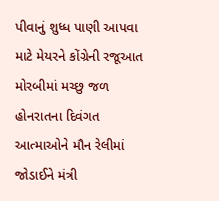પીવાનું શુધ્ધ પાણી આપવા માટે મેયરને કોંગ્રેની રજૂઆત મોરબીમાં મચ્છુ જળ હોનરાતના દિવંગત આત્માઓને મૌન રેલીમાં જોડાઈને મંત્રી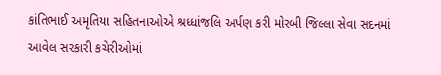કાંતિભાઈ અમૃતિયા સહિતનાઓએ શ્રધ્ધાંજલિ અર્પણ કરી મોરબી જિલ્લા સેવા સદનમાં આવેલ સરકારી કચેરીઓમાં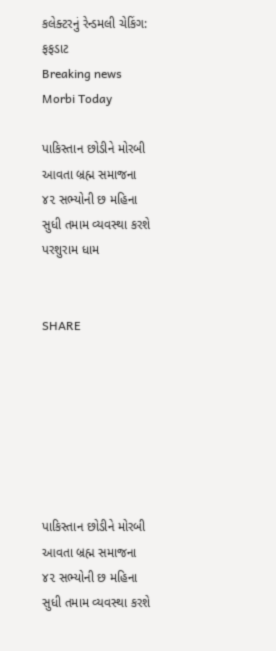કલેક્ટરનું રેન્ડમલી ચેકિંગ: ફફડાટ
Breaking news
Morbi Today

પાકિસ્તાન છોડીને મોરબી આવતા બ્રહ્મ સમાજના ૪૨ સભ્યોની છ મહિના સુધી તમામ વ્યવસ્થા કરશે પરશુરામ ધામ


SHARE







પાકિસ્તાન છોડીને મોરબી આવતા બ્રહ્મ સમાજના ૪૨ સભ્યોની છ મહિના સુધી તમામ વ્યવસ્થા કરશે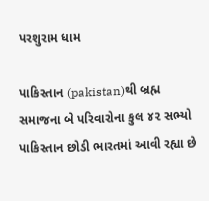પરશુરામ ધામ

પાકિસ્તાન (pakistan)થી બ્રહ્મ સમાજના બે પરિવારોના કુલ ૪૨ સભ્યો પાકિસ્તાન છોડી ભારતમાં આવી રહ્યા છે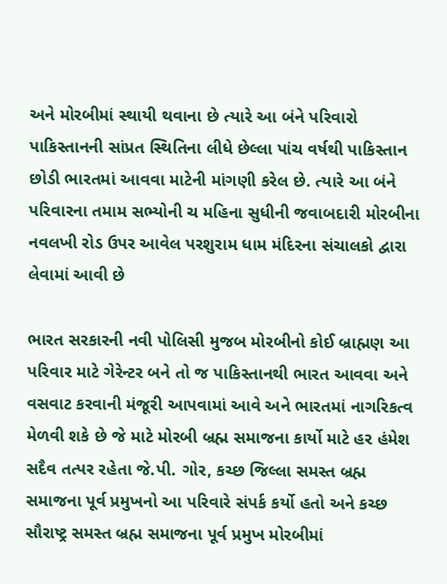અને મોરબીમાં સ્થાયી થવાના છે ત્યારે આ બંને પરિવારો પાકિસ્તાનની સાંપ્રત સ્થિતિના લીધે છેલ્લા પાંચ વર્ષથી પાકિસ્તાન છોડી ભારતમાં આવવા માટેની માંગણી કરેલ છે. ત્યારે આ બંને પરિવારના તમામ સભ્યોની ચ મહિના સુધીની જવાબદારી મોરબીના નવલખી રોડ ઉપર આવેલ પરશુરામ ધામ મંદિરના સંચાલકો દ્વારા લેવામાં આવી છે

ભારત સરકારની નવી પોલિસી મુજબ મોરબીનો કોઈ બ્રાહ્મણ આ પરિવાર માટે ગેરેન્ટર બને તો જ પાકિસ્તાનથી ભારત આવવા અને વસવાટ કરવાની મંજૂરી આપવામાં આવે અને ભારતમાં નાગરિકત્વ મેળવી શકે છે જે માટે મોરબી બ્રહ્મ સમાજના કાર્યો માટે હર હંમેશ સદૈવ તત્પર રહેતા જે.પી. ગોર, કચ્છ જિલ્લા સમસ્ત બ્રહ્મ સમાજના પૂર્વ પ્રમુખનો આ પરિવારે સંપર્ક કર્યો હતો અને કચ્છ સૌરાષ્ટ્ર સમસ્ત બ્રહ્મ સમાજના પૂર્વ પ્રમુખ મોરબીમાં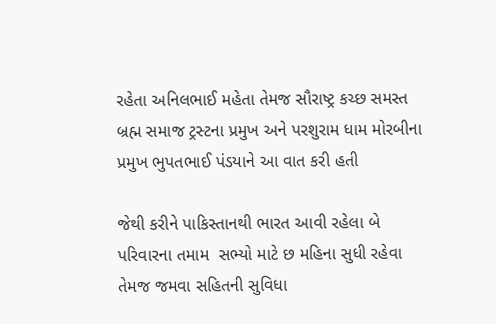રહેતા અનિલભાઈ મહેતા તેમજ સૌરાષ્ટ્ર કચ્છ સમસ્ત બ્રહ્મ સમાજ ટ્રસ્ટના પ્રમુખ અને પરશુરામ ધામ મોરબીના પ્રમુખ ભુપતભાઈ પંડયાને આ વાત કરી હતી

જેથી કરીને પાકિસ્તાનથી ભારત આવી રહેલા બે પરિવારના તમામ  સભ્યો માટે છ મહિના સુધી રહેવા તેમજ જમવા સહિતની સુવિધા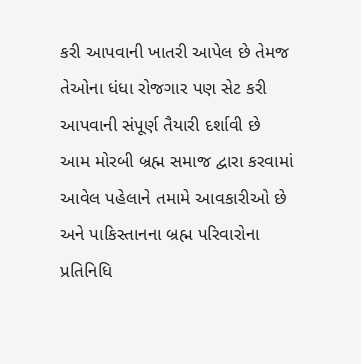કરી આપવાની ખાતરી આપેલ છે તેમજ તેઓના ધંધા રોજગાર પણ સેટ કરી આપવાની સંપૂર્ણ તૈયારી દર્શાવી છે આમ મોરબી બ્રહ્મ સમાજ દ્વારા કરવામાં આવેલ પહેલાને તમામે આવકારીઓ છે અને પાકિસ્તાનના બ્રહ્મ પરિવારોના પ્રતિનિધિ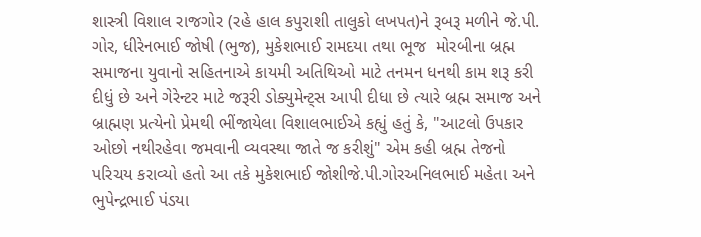શાસ્ત્રી વિશાલ રાજગોર (રહે હાલ કપુરાશી તાલુકો લખપત)ને રૂબરૂ મળીને જે.પી. ગોર, ધીરેનભાઈ જોષી (ભુજ), મુકેશભાઈ રામદયા તથા ભૂજ  મોરબીના બ્રહ્મ સમાજના યુવાનો સહિતનાએ કાયમી અતિથિઓ માટે તનમન ધનથી કામ શરૂ કરી દીધું છે અને ગેરેન્ટર માટે જરૂરી ડોક્યુમેન્ટ્સ આપી દીધા છે ત્યારે બ્રહ્મ સમાજ અને બ્રાહ્મણ પ્રત્યેનો પ્રેમથી ભીંજાયેલા વિશાલભાઈએ કહ્યું હતું કે, "આટલો ઉપકાર ઓછો નથીરહેવા જમવાની વ્યવસ્થા જાતે જ કરીશું" એમ કહી બ્રહ્મ તેજનો પરિચય કરાવ્યો હતો આ તકે મુકેશભાઈ જોશીજે.પી.ગોરઅનિલભાઈ મહેતા અને ભુપેન્દ્રભાઈ પંડયા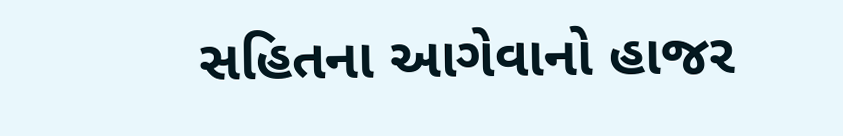સહિતના આગેવાનો હાજર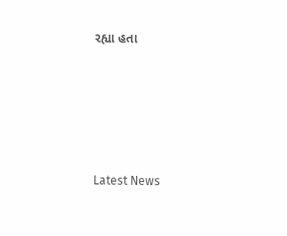રહ્યા હતા






Latest News